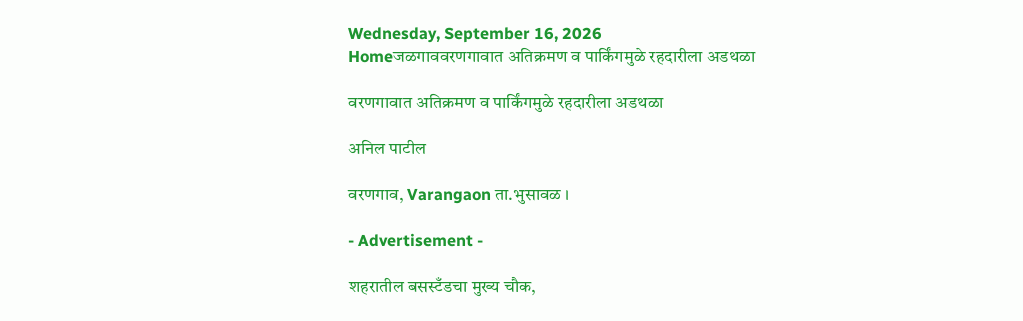Wednesday, September 16, 2026
Homeजळगाववरणगावात अतिक्रमण व पार्किंगमुळे रहदारीला अडथळा

वरणगावात अतिक्रमण व पार्किंगमुळे रहदारीला अडथळा

अनिल पाटील

वरणगाव, Varangaon ता.भुसावळ ।

- Advertisement -

शहरातील बसस्टँडचा मुख्य चौक,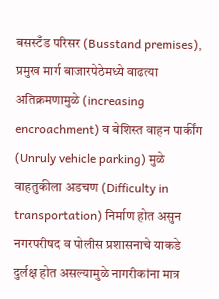बसस्टँड परिसर (Busstand premises), प्रमुख मार्ग बाजारपेठेमध्ये वाढत्या अतिक्रमणामुळे (increasing encroachment) व बेशिस्त वाहन पार्कींग (Unruly vehicle parking) मुळे वाहतुकीला अडचण (Difficulty in transportation) निर्माण होत असुन नगरपरीषद व पोलीस प्रशासनाचे याकडे दुर्लक्ष होत असल्यामुळे नागरीकांना मात्र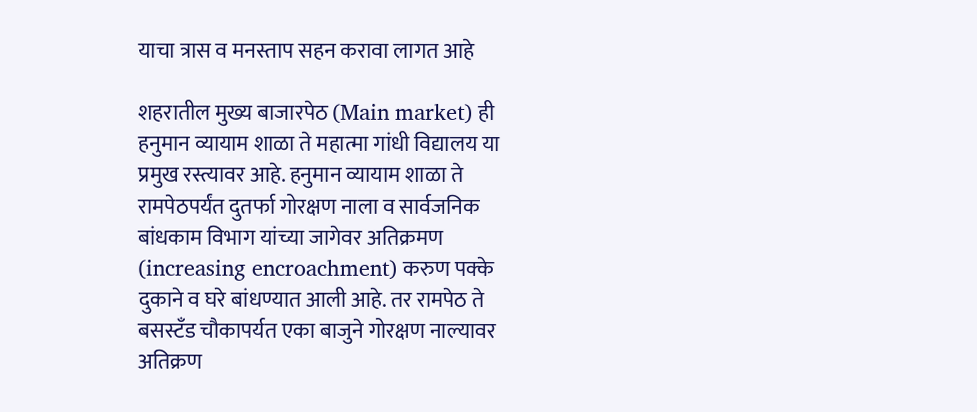याचा त्रास व मनस्ताप सहन करावा लागत आहे

शहरातील मुख्य बाजारपेठ (Main market) ही हनुमान व्यायाम शाळा ते महात्मा गांधी विद्यालय या प्रमुख रस्त्यावर आहे. हनुमान व्यायाम शाळा ते रामपेठपर्यंत दुतर्फा गोरक्षण नाला व सार्वजनिक बांधकाम विभाग यांच्या जागेवर अतिक्रमण (increasing encroachment) करुण पक्के दुकाने व घरे बांधण्यात आली आहे. तर रामपेठ ते बसस्टँड चौकापर्यत एका बाजुने गोरक्षण नाल्यावर अतिक्रण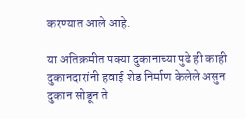करण्यात आले आहे.

या अतिक्रमीत पक्या दुकानाच्या पुढे ही काही दुकानदारांनी हवाई शेड निर्माण केलेले असुन दुकान सोडून ते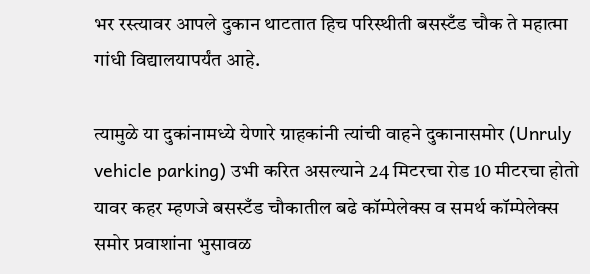भर रस्त्यावर आपले दुकान थाटतात हिच परिस्थीती बसस्टँड चौक ते महात्मा गांधी विद्यालयापर्यंत आहे.

त्यामुळे या दुकांनामध्ये येणारे ग्राहकांनी त्यांची वाहने दुकानासमोर (Unruly vehicle parking) उभी करित असल्याने 24 मिटरचा रोड 10 मीटरचा होतो यावर कहर म्हणजे बसस्टँड चौकातील बढे कॉम्पेलेक्स व समर्थ कॉम्पेलेक्स समोर प्रवाशांना भुसावळ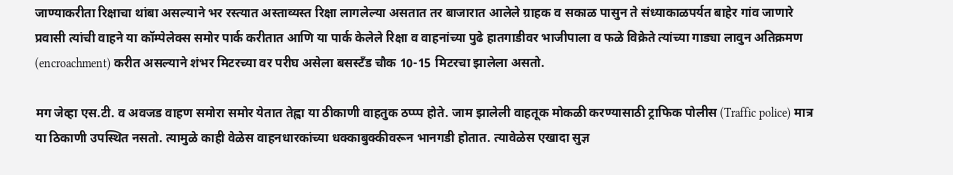जाण्याकरीता रिक्षाचा थांबा असल्याने भर रस्त्यात अस्ताव्यस्त रिक्षा लागलेल्या असतात तर बाजारात आलेले ग्राहक व सकाळ पासुन ते संध्याकाळपर्यत बाहेर गांव जाणारे प्रवासी त्यांची वाहने या कॉम्पेलेक्स समोर पार्क करीतात आणि या पार्क केलेले रिक्षा व वाहनांच्या पुढे हातगाडीवर भाजीपाला व फळे विक्रेते त्यांच्या गाड्या लावुन अतिक्रमण (encroachment) करीत असल्याने शंभर मिटरच्या वर परीघ असेला बसस्टँड चौक 10-15 मिटरचा झालेला असतो.

मग जेव्हा एस.टी. व अवजड वाहण समोरा समोर येतात तेह्वा या ठीकाणी वाहतुक ठप्प्प होते. जाम झालेली वाहतूक मोकळी करण्यासाठी ट्राफिक पोलीस (Traffic police) मात्र या ठिकाणी उपस्थित नसतो. त्यामुळे काही वेळेस वाहनधारकांच्या धक्काबुक्कीवरून भानगडी होतात. त्यावेळेस एखादा सुज्ञ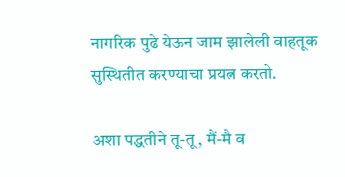नागरिक पुढे येऊन जाम झालेली वाहतूक सुस्थितीत करण्याचा प्रयत्न करतो.

अशा पद्धतीने तू-तू, मैं-मै व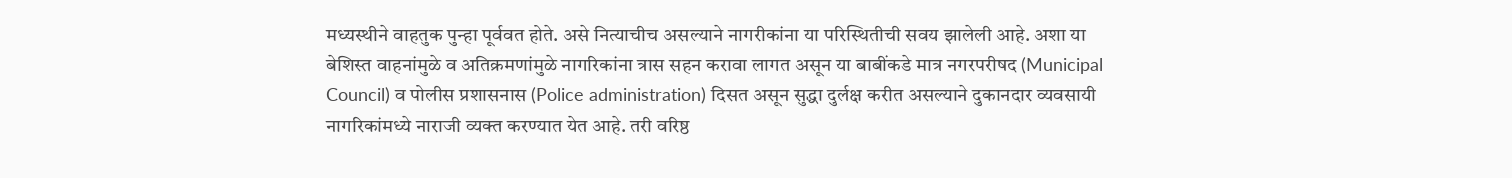मध्यस्थीने वाहतुक पुन्हा पूर्ववत होते. असे नित्याचीच असल्याने नागरीकांना या परिस्थितीची सवय झालेली आहे. अशा या बेशिस्त वाहनांमुळे व अतिक्रमणांमुळे नागरिकांना त्रास सहन करावा लागत असून या बाबींकडे मात्र नगरपरीषद (Municipal Council) व पोलीस प्रशासनास (Police administration) दिसत असून सुद्धा दुर्लक्ष करीत असल्याने दुकानदार व्यवसायी नागरिकांमध्ये नाराजी व्यक्त करण्यात येत आहे. तरी वरिष्ठ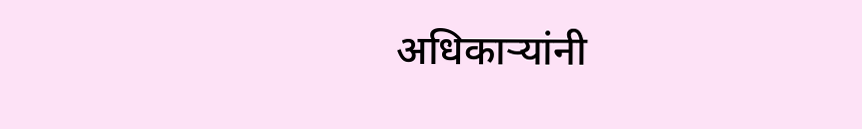अधिकार्‍यांनी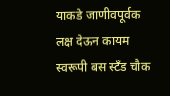याकडे जाणीवपूर्वक लक्ष देऊन कायम स्वरूपी बस स्टँड चौक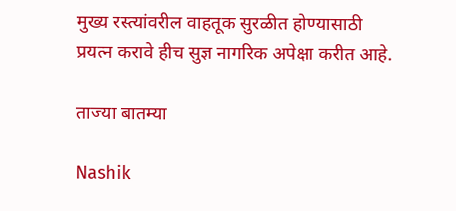मुख्य रस्त्यांवरील वाहतूक सुरळीत होण्यासाठी प्रयत्न करावे हीच सुज्ञ नागरिक अपेक्षा करीत आहे.

ताज्या बातम्या

Nashik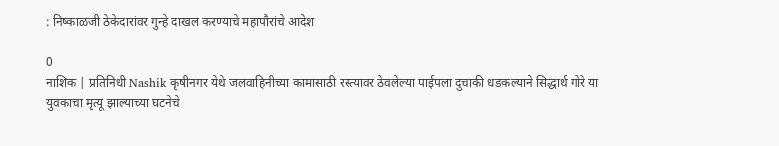: निष्काळजी ठेकेदारांवर गुन्हे दाखल करण्याचे महापौरांचे आदेश

0
नाशिक | प्रतिनिधी Nashik कृषीनगर येथे जलवाहिनीच्या कामासाठी रस्त्यावर ठेवलेल्या पाईपला दुचाकी धडकल्याने सिद्धार्थ गोरे या युवकाचा मृत्यू झाल्याच्या घटनेचे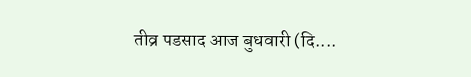तीव्र पडसाद आज बुधवारी (दि....